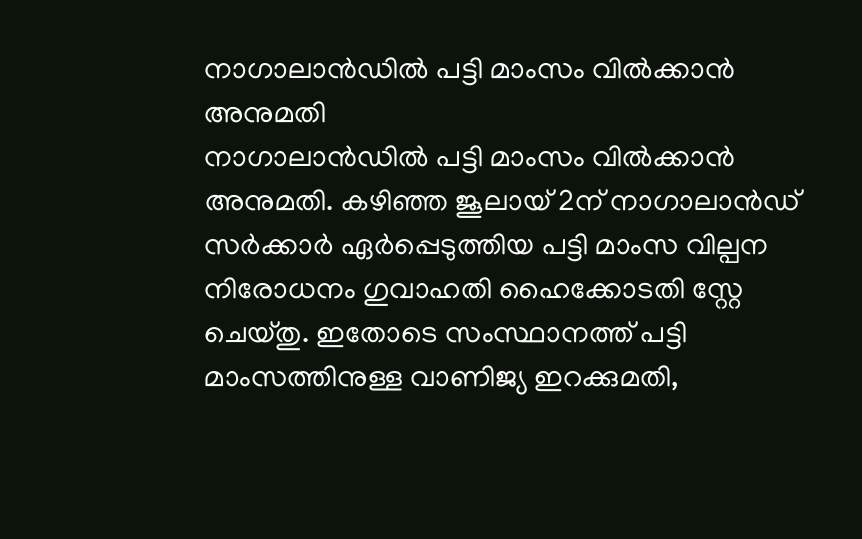നാഗാലാൻഡിൽ പട്ടി മാംസം വിൽക്കാൻ അനുമതി
നാഗാലാൻഡിൽ പട്ടി മാംസം വിൽക്കാൻ അനുമതി. കഴിഞ്ഞ ജൂലായ് 2ന് നാഗാലാൻഡ് സർക്കാർ ഏർപ്പെടുത്തിയ പട്ടി മാംസ വില്പന നിരോധനം ഗുവാഹതി ഹൈക്കോടതി സ്റ്റേ ചെയ്തു. ഇതോടെ സംസ്ഥാനത്ത് പട്ടി മാംസത്തിനുള്ള വാണിജ്യ ഇറക്കുമതി,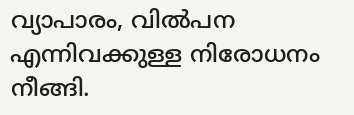വ്യാപാരം, വിൽപന എന്നിവക്കുള്ള നിരോധനം നീങ്ങി.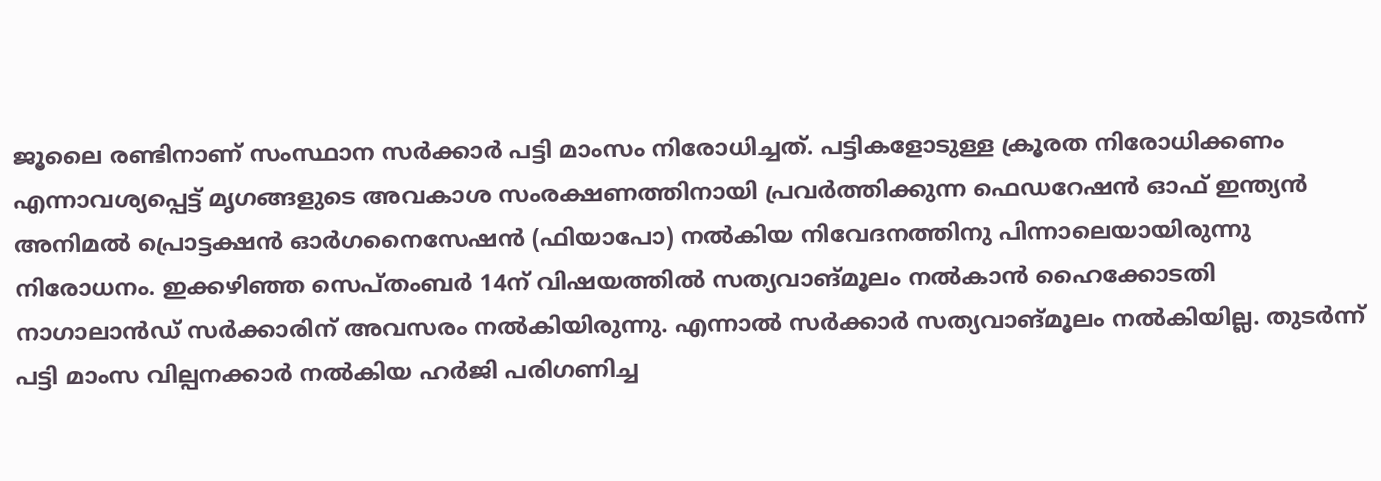ജൂലൈ രണ്ടിനാണ് സംസ്ഥാന സർക്കാർ പട്ടി മാംസം നിരോധിച്ചത്. പട്ടികളോടുള്ള ക്രൂരത നിരോധിക്കണം എന്നാവശ്യപ്പെട്ട് മൃഗങ്ങളുടെ അവകാശ സംരക്ഷണത്തിനായി പ്രവർത്തിക്കുന്ന ഫെഡറേഷൻ ഓഫ് ഇന്ത്യൻ അനിമൽ പ്രൊട്ടക്ഷൻ ഓർഗനൈസേഷൻ (ഫിയാപോ) നൽകിയ നിവേദനത്തിനു പിന്നാലെയായിരുന്നു നിരോധനം. ഇക്കഴിഞ്ഞ സെപ്തംബർ 14ന് വിഷയത്തിൽ സത്യവാങ്മൂലം നൽകാൻ ഹൈക്കോടതി നാഗാലാൻഡ് സർക്കാരിന് അവസരം നൽകിയിരുന്നു. എന്നാൽ സർക്കാർ സത്യവാങ്മൂലം നൽകിയില്ല. തുടർന്ന് പട്ടി മാംസ വില്പനക്കാർ നൽകിയ ഹർജി പരിഗണിച്ച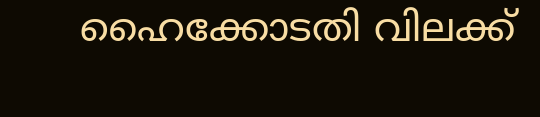ഹൈക്കോടതി വിലക്ക്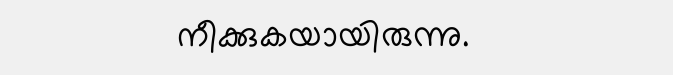നീക്കുകയായിരുന്നു.